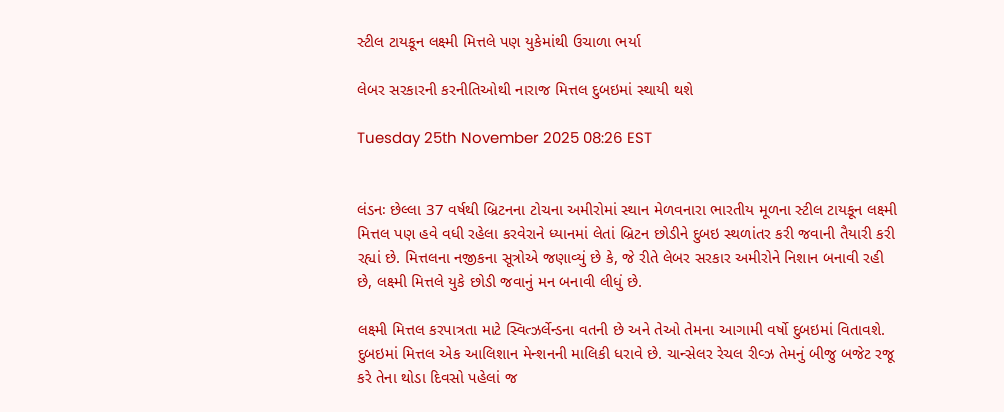સ્ટીલ ટાયકૂન લક્ષ્મી મિત્તલે પણ યુકેમાંથી ઉચાળા ભર્યા

લેબર સરકારની કરનીતિઓથી નારાજ મિત્તલ દુબઇમાં સ્થાયી થશે

Tuesday 25th November 2025 08:26 EST


લંડનઃ છેલ્લા 37 વર્ષથી બ્રિટનના ટોચના અમીરોમાં સ્થાન મેળવનારા ભારતીય મૂળના સ્ટીલ ટાયકૂન લક્ષ્મી મિત્તલ પણ હવે વધી રહેલા કરવેરાને ધ્યાનમાં લેતાં બ્રિટન છોડીને દુબઇ સ્થળાંતર કરી જવાની તૈયારી કરી રહ્યાં છે. મિત્તલના નજીકના સૂત્રોએ જણાવ્યું છે કે, જે રીતે લેબર સરકાર અમીરોને નિશાન બનાવી રહી છે, લક્ષ્મી મિત્તલે યુકે છોડી જવાનું મન બનાવી લીધું છે.

લક્ષ્મી મિત્તલ કરપાત્રતા માટે સ્વિત્ઝર્લેન્ડના વતની છે અને તેઓ તેમના આગામી વર્ષો દુબઇમાં વિતાવશે. દુબઇમાં મિત્તલ એક આલિશાન મેન્શનની માલિકી ધરાવે છે. ચાન્સેલર રેચલ રીવ્ઝ તેમનું બીજુ બજેટ રજૂ કરે તેના થોડા દિવસો પહેલાં જ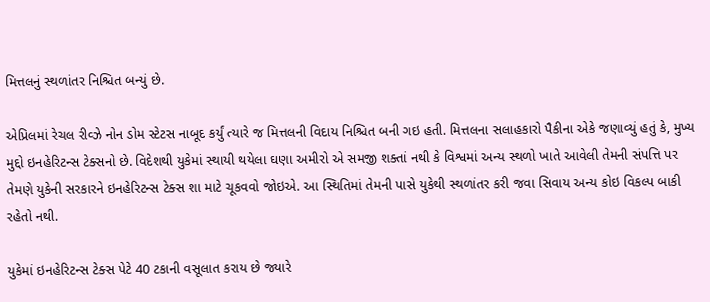મિત્તલનું સ્થળાંતર નિશ્ચિત બન્યું છે.

એપ્રિલમાં રેચલ રીવ્ઝે નોન ડોમ સ્ટેટસ નાબૂદ કર્યું ત્યારે જ મિત્તલની વિદાય નિશ્ચિત બની ગઇ હતી. મિત્તલના સલાહકારો પૈકીના એકે જણાવ્યું હતું કે, મુખ્ય મુદ્દો ઇનહેરિટન્સ ટેક્સનો છે. વિદેશથી યુકેમાં સ્થાયી થયેલા ઘણા અમીરો એ સમજી શક્તાં નથી કે વિશ્વમાં અન્ય સ્થળો ખાતે આવેલી તેમની સંપત્તિ પર તેમણે યુકેની સરકારને ઇનહેરિટન્સ ટેક્સ શા માટે ચૂકવવો જોઇએ. આ સ્થિતિમાં તેમની પાસે યુકેથી સ્થળાંતર કરી જવા સિવાય અન્ય કોઇ વિકલ્પ બાકી રહેતો નથી.

યુકેમાં ઇનહેરિટન્સ ટેક્સ પેટે 40 ટકાની વસૂલાત કરાય છે જ્યારે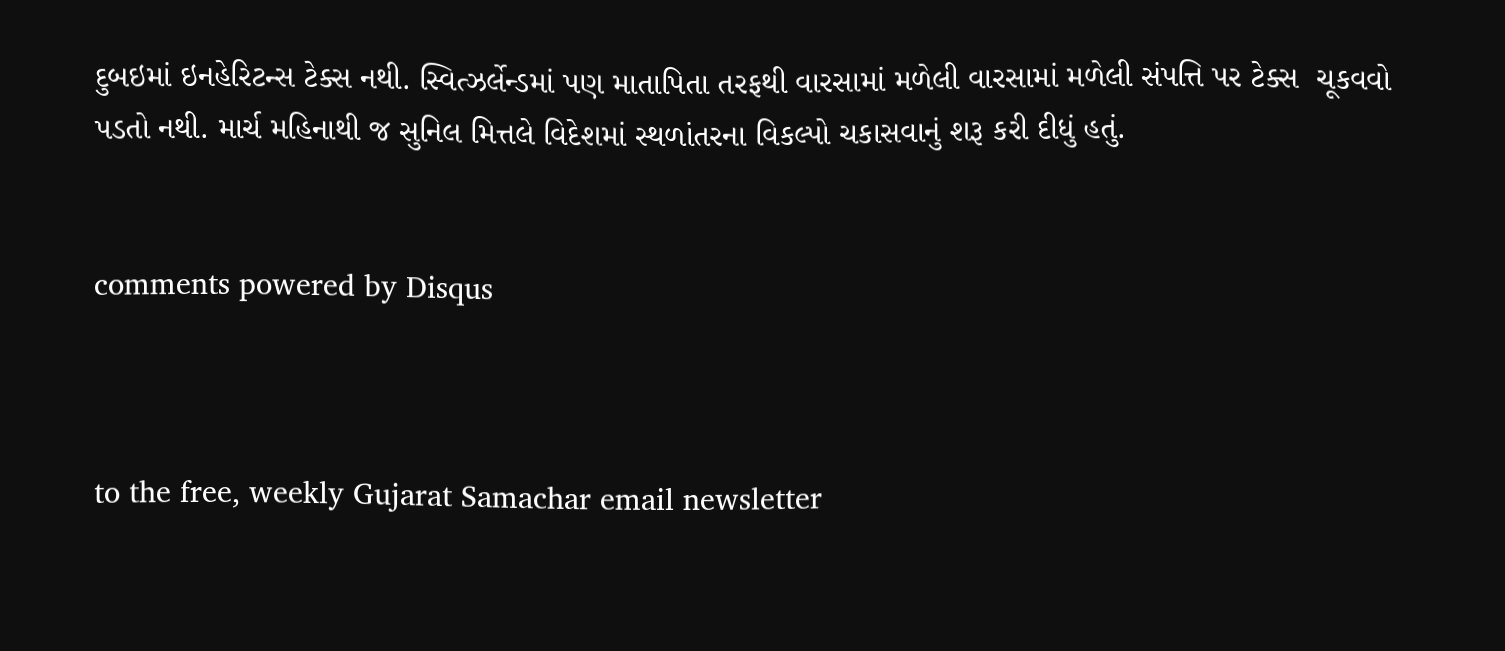દુબઇમાં ઇનહેરિટન્સ ટેક્સ નથી. સ્વિત્ઝર્લેન્ડમાં પણ માતાપિતા તરફથી વારસામાં મળેલી વારસામાં મળેલી સંપત્તિ પર ટેક્સ  ચૂકવવો પડતો નથી. માર્ચ મહિનાથી જ સુનિલ મિત્તલે વિદેશમાં સ્થળાંતરના વિકલ્પો ચકાસવાનું શરૂ કરી દીધું હતું.


comments powered by Disqus



to the free, weekly Gujarat Samachar email newsletter